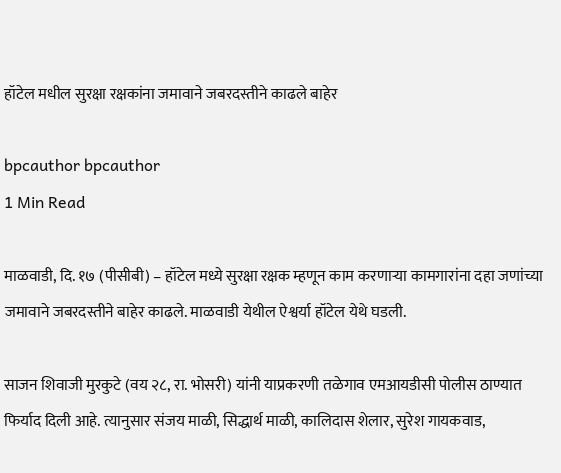हॉटेल मधील सुरक्षा रक्षकांना जमावाने जबरदस्तीने काढले बाहेर

bpcauthor bpcauthor
1 Min Read

माळवाडी, दि. १७ (पीसीबी) – हॉटेल मध्ये सुरक्षा रक्षक म्हणून काम करणाऱ्या कामगारांना दहा जणांच्या जमावाने जबरदस्तीने बाहेर काढले. माळवाडी येथील ऐश्वर्या हॉटेल येथे घडली.

साजन शिवाजी मुरकुटे (वय २८, रा. भोसरी) यांनी याप्रकरणी तळेगाव एमआयडीसी पोलीस ठाण्यात फिर्याद दिली आहे. त्यानुसार संजय माळी, सिद्धार्थ माळी, कालिदास शेलार, सुरेश गायकवाड,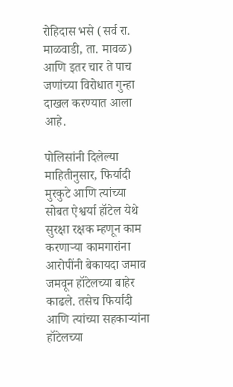रोहिदास भसे (सर्व रा. माळवाडी, ता. मावळ) आणि इतर चार ते पाच जणांच्या विरोधात गुन्हा दाखल करण्यात आला आहे.

पोलिसांनी दिलेल्या माहितीनुसार, फिर्यादी मुरकुटे आणि त्यांच्या सोबत ऐश्वर्या हॉटेल येथे सुरक्षा रक्षक म्हणून काम करणाऱ्या कामगारांना आरोपींनी बेकायदा जमाव जमवून हॉटेलच्या बाहेर काढले. तसेच फिर्यादी आणि त्यांच्या सहकाऱ्यांना हॉटेलच्या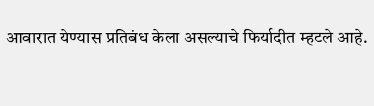आवारात येण्यास प्रतिबंध केला असल्याचे फिर्यादीत म्हटले आहे.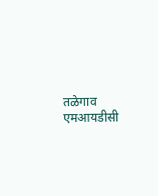तळेगाव एमआयडीसी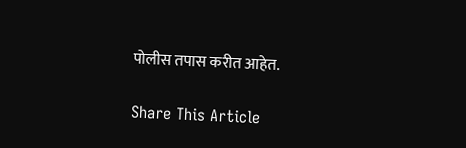पोलीस तपास करीत आहेत.

Share This Article